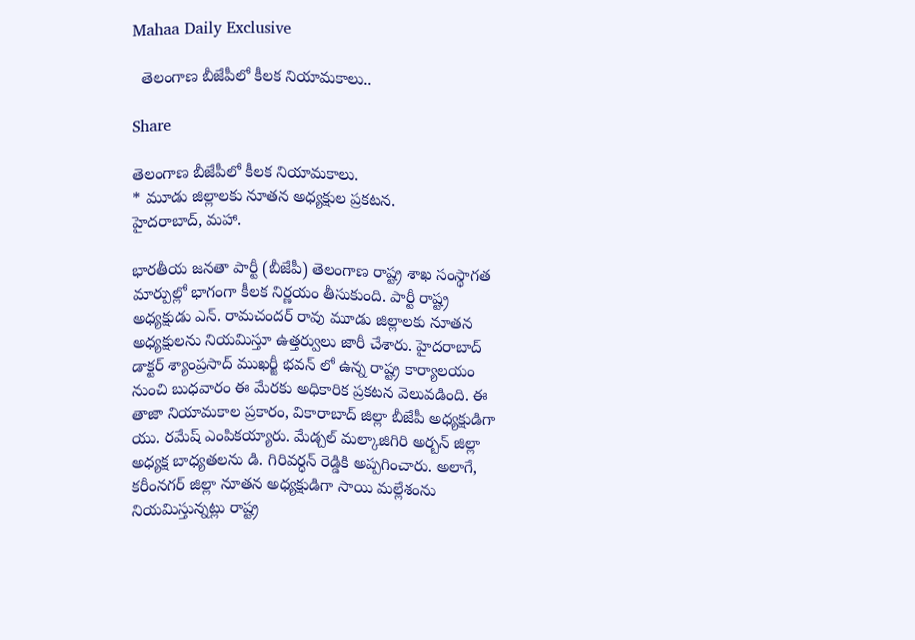Mahaa Daily Exclusive

  తెలంగాణ బీజేపీలో కీలక నియామకాలు..

Share

తెలంగాణ బీజేపీలో కీలక నియామకాలు.
* మూడు జిల్లాలకు నూతన అధ్యక్షుల ప్రకటన.
హైదరాబాద్, మహా.

భారతీయ జనతా పార్టీ (బీజేపీ) తెలంగాణ రాష్ట్ర శాఖ సంస్థాగత మార్పుల్లో భాగంగా కీలక నిర్ణయం తీసుకుంది. పార్టీ రాష్ట్ర అధ్యక్షుడు ఎన్. రామచందర్ రావు మూడు జిల్లాలకు నూతన అధ్యక్షులను నియమిస్తూ ఉత్తర్వులు జారీ చేశారు. హైదరాబాద్ డాక్టర్ శ్యాంప్రసాద్ ముఖర్జీ భవన్ లో ఉన్న రాష్ట్ర కార్యాలయం నుంచి బుధవారం ఈ మేరకు అధికారిక ప్రకటన వెలువడింది. ఈ తాజా నియామకాల ప్రకారం, వికారాబాద్ జిల్లా బీజేపీ అధ్యక్షుడిగా యు. రమేష్ ఎంపికయ్యారు. మేడ్చల్ మల్కాజిగిరి అర్బన్ జిల్లా అధ్యక్ష బాధ్యతలను డి. గిరివర్ధన్ రెడ్డికి అప్పగించారు. అలాగే, కరీంనగర్ జిల్లా నూతన అధ్యక్షుడిగా సాయి మల్లేశంను నియమిస్తున్నట్లు రాష్ట్ర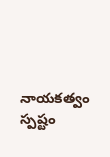నాయకత్వం స్పష్టం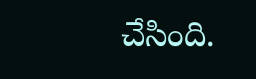చేసింది.